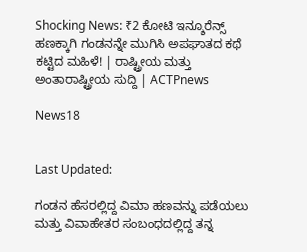Shocking News: ₹2 ಕೋಟಿ ಇನ್ಶೂರೆನ್ಸ್ ಹಣಕ್ಕಾಗಿ ಗಂಡನನ್ನೇ ಮುಗಿಸಿ ಅಪಘಾತದ ಕಥೆ ಕಟ್ಟಿದ ಮಹಿಳೆ! | ರಾಷ್ಟ್ರೀಯ ಮತ್ತು ಅಂತಾರಾಷ್ಟ್ರೀಯ ಸುದ್ದಿ | ACTPnews

News18


Last Updated:

ಗಂಡನ ಹೆಸರಲ್ಲಿದ್ದ ವಿಮಾ ಹಣವನ್ನು ಪಡೆಯಲು ಮತ್ತು ವಿವಾಹೇತರ ಸಂಬಂಧದಲ್ಲಿದ್ದ ತನ್ನ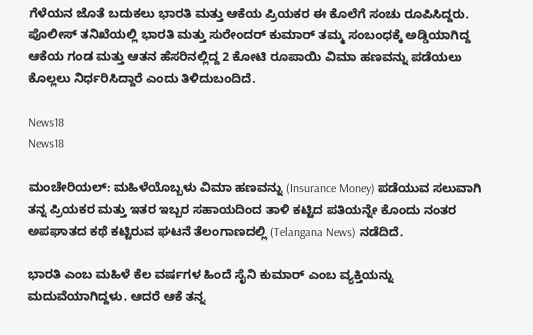ಗೆಳೆಯನ ಜೊತೆ ಬದುಕಲು ಭಾರತಿ ಮತ್ತು ಆಕೆಯ ಪ್ರಿಯಕರ ಈ ಕೊಲೆಗೆ ಸಂಚು ರೂಪಿಸಿದ್ದರು. ಪೊಲೀಸ್ ತನಿಖೆಯಲ್ಲಿ ಭಾರತಿ ಮತ್ತು ಸುರೇಂದರ್ ಕುಮಾರ್ ತಮ್ಮ ಸಂಬಂಧಕ್ಕೆ ಅಡ್ಡಿಯಾಗಿದ್ದ ಆಕೆಯ ಗಂಡ ಮತ್ತು ಆತನ ಹೆಸರಿನಲ್ಲಿದ್ದ 2 ಕೋಟಿ ರೂಪಾಯಿ ವಿಮಾ ಹಣವನ್ನು ಪಡೆಯಲು ಕೊಲ್ಲಲು ನಿರ್ಧರಿಸಿದ್ದಾರೆ ಎಂದು ತಿಳಿದುಬಂದಿದೆ.

News18
News18

ಮಂಚೇರಿಯಲ್: ಮಹಿಳೆಯೊಬ್ಬಳು ವಿಮಾ ಹಣವನ್ನು (Insurance Money) ಪಡೆಯುವ ಸಲುವಾಗಿ ತನ್ನ ಪ್ರಿಯಕರ ಮತ್ತು ಇತರ ಇಬ್ಬರ ಸಹಾಯದಿಂದ ತಾಳಿ ಕಟ್ಟಿದ ಪತಿಯನ್ನೇ ಕೊಂದು ನಂತರ ಅಪಘಾತದ ಕಥೆ ಕಟ್ಟಿರುವ ಘಟನೆ ತೆಲಂಗಾಣದಲ್ಲಿ (Telangana News) ನಡೆದಿದೆ.

ಭಾರತಿ ಎಂಬ ಮಹಿಳೆ ಕೆಲ ವರ್ಷಗಳ ಹಿಂದೆ ಸೈನಿ ಕುಮಾರ್ ಎಂಬ ವ್ಯಕ್ತಿಯನ್ನು ಮದುವೆಯಾಗಿದ್ದಳು. ಆದರೆ ಆಕೆ ತನ್ನ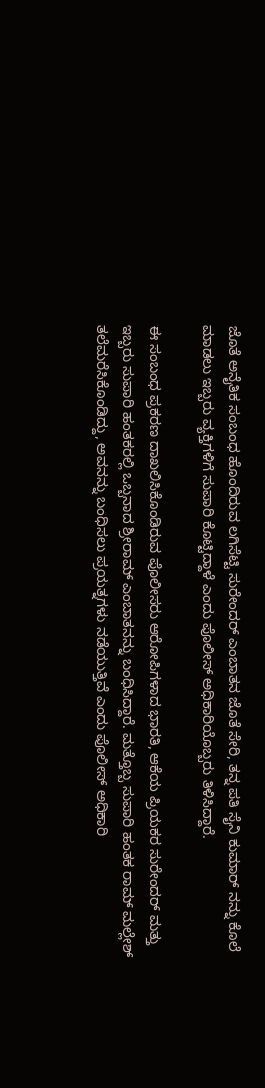ಜೊತೆ ಅನೈತಿಕ ಸಂಬಂಧ ಹೊಂದಿರುವ ಲಗಿಸೆಟ್ಟಿ ಸುರೇಂದರ್ ಎಂಬಾತನ ಜೊತೆ ಸೇರಿ, ತನ್ನ ಪತಿ ಸೈನಿ ಕುಮಾರ್ ನನ್ನು ಕೊಲೆ ಮಾಡಲು ಇಬ್ಬರು ವ್ಯಕ್ತಿಗಳಿಗೆ ಸುಪಾರಿ ಕೊಟ್ಟಿದ್ದಾಳೆ ಎಂದು ಪೊಲೀಸ್ ಅಧಿಕಾರಿಯೊಬ್ಬರು ತಿಳಿಸಿದ್ದಾರೆ.

ಈ ಸಂಬಂಧ ಪ್ರಕರಣ ದಾಖಲಿಸಿಕೊಂಡಿರುವ ಪೊಲೀಸರು ಆರೋಪಿಗಳಾದ ಭಾರತಿ, ಆಕೆಯ ಪ್ರಿಯಕರ ಸುರೇಂದರ್ ಮತ್ತು ಇಬ್ಬರು ಸುಪಾರಿ ಹಂತಕರಲ್ಲಿ ಒಬ್ಬನಾದ ಶ್ರೀರಾಮ್ ಎಂಬಾತನನ್ನು ಬಂಧಿಸಿದ್ದಾರೆ. ಮತ್ತೊಬ್ಬ ಸುಪಾರಿ ಹಂತಕ ರಾಮ್ ಮಲ್ಲೇಶ್ ತಲೆಮರೆಸಿಕೊಂಡಿದ್ದು, ಅವನನ್ನು ಬಂಧಿಸಲು ಪ್ರಯತ್ನಗಳು ನಡೆಯುತ್ತಿವೆ ಎಂದು ಪೊಲೀಸ್ ಅಧಿಕಾರಿ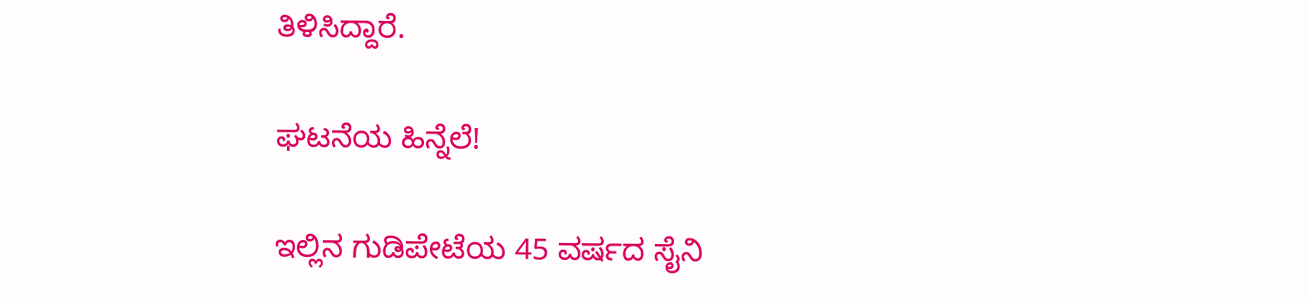ತಿಳಿಸಿದ್ದಾರೆ.

ಘಟನೆಯ ಹಿನ್ನೆಲೆ!

ಇಲ್ಲಿನ ಗುಡಿಪೇಟೆಯ 45 ವರ್ಷದ ಸೈನಿ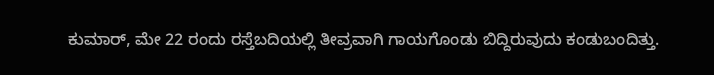ಕುಮಾರ್, ಮೇ 22 ರಂದು ರಸ್ತೆಬದಿಯಲ್ಲಿ ತೀವ್ರವಾಗಿ ಗಾಯಗೊಂಡು ಬಿದ್ದಿರುವುದು ಕಂಡುಬಂದಿತ್ತು.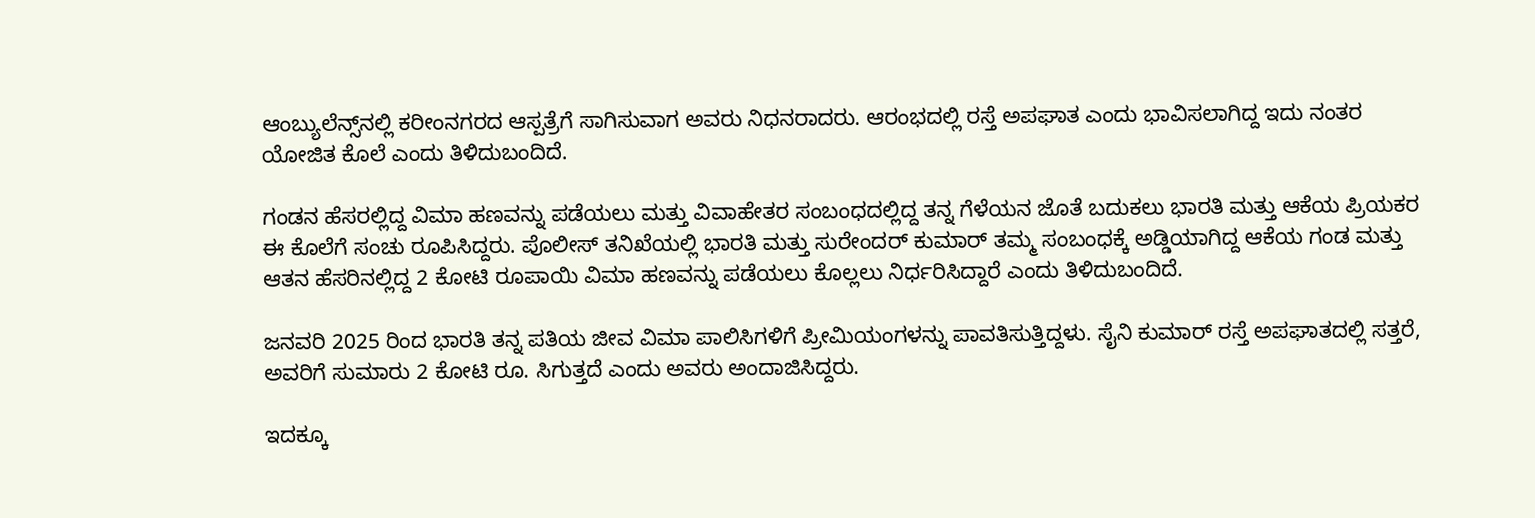ಆಂಬ್ಯುಲೆನ್ಸ್‌ನಲ್ಲಿ ಕರೀಂನಗರದ ಆಸ್ಪತ್ರೆಗೆ ಸಾಗಿಸುವಾಗ ಅವರು ನಿಧನರಾದರು. ಆರಂಭದಲ್ಲಿ ರಸ್ತೆ ಅಪಘಾತ ಎಂದು ಭಾವಿಸಲಾಗಿದ್ದ ಇದು ನಂತರ ಯೋಜಿತ ಕೊಲೆ ಎಂದು ತಿಳಿದುಬಂದಿದೆ.

ಗಂಡನ ಹೆಸರಲ್ಲಿದ್ದ ವಿಮಾ ಹಣವನ್ನು ಪಡೆಯಲು ಮತ್ತು ವಿವಾಹೇತರ ಸಂಬಂಧದಲ್ಲಿದ್ದ ತನ್ನ ಗೆಳೆಯನ ಜೊತೆ ಬದುಕಲು ಭಾರತಿ ಮತ್ತು ಆಕೆಯ ಪ್ರಿಯಕರ ಈ ಕೊಲೆಗೆ ಸಂಚು ರೂಪಿಸಿದ್ದರು. ಪೊಲೀಸ್ ತನಿಖೆಯಲ್ಲಿ ಭಾರತಿ ಮತ್ತು ಸುರೇಂದರ್ ಕುಮಾರ್ ತಮ್ಮ ಸಂಬಂಧಕ್ಕೆ ಅಡ್ಡಿಯಾಗಿದ್ದ ಆಕೆಯ ಗಂಡ ಮತ್ತು ಆತನ ಹೆಸರಿನಲ್ಲಿದ್ದ 2 ಕೋಟಿ ರೂಪಾಯಿ ವಿಮಾ ಹಣವನ್ನು ಪಡೆಯಲು ಕೊಲ್ಲಲು ನಿರ್ಧರಿಸಿದ್ದಾರೆ ಎಂದು ತಿಳಿದುಬಂದಿದೆ.

ಜನವರಿ 2025 ರಿಂದ ಭಾರತಿ ತನ್ನ ಪತಿಯ ಜೀವ ವಿಮಾ ಪಾಲಿಸಿಗಳಿಗೆ ಪ್ರೀಮಿಯಂಗಳನ್ನು ಪಾವತಿಸುತ್ತಿದ್ದಳು. ಸೈನಿ ಕುಮಾರ್ ರಸ್ತೆ ಅಪಘಾತದಲ್ಲಿ ಸತ್ತರೆ, ಅವರಿಗೆ ಸುಮಾರು 2 ಕೋಟಿ ರೂ. ಸಿಗುತ್ತದೆ ಎಂದು ಅವರು ಅಂದಾಜಿಸಿದ್ದರು.

ಇದಕ್ಕೂ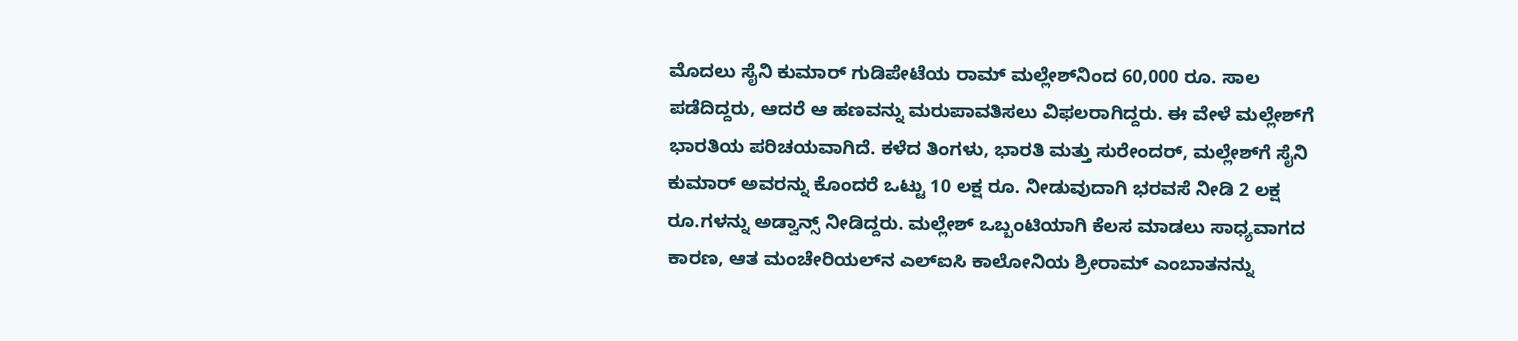ಮೊದಲು ಸೈನಿ ಕುಮಾರ್ ಗುಡಿಪೇಟೆಯ ರಾಮ್ ಮಲ್ಲೇಶ್‌ನಿಂದ 60,000 ರೂ. ಸಾಲ ಪಡೆದಿದ್ದರು, ಆದರೆ ಆ ಹಣವನ್ನು ಮರುಪಾವತಿಸಲು ವಿಫಲರಾಗಿದ್ದರು. ಈ ವೇಳೆ ಮಲ್ಲೇಶ್‌ಗೆ ಭಾರತಿಯ ಪರಿಚಯವಾಗಿದೆ. ಕಳೆದ ತಿಂಗಳು, ಭಾರತಿ ಮತ್ತು ಸುರೇಂದರ್, ಮಲ್ಲೇಶ್‌ಗೆ ಸೈನಿ ಕುಮಾರ್ ಅವರನ್ನು ಕೊಂದರೆ ಒಟ್ಟು 10 ಲಕ್ಷ ರೂ. ನೀಡುವುದಾಗಿ ಭರವಸೆ ನೀಡಿ 2 ಲಕ್ಷ ರೂ.ಗಳನ್ನು ಅಡ್ವಾನ್ಸ್ ನೀಡಿದ್ದರು. ಮಲ್ಲೇಶ್ ಒಬ್ಬಂಟಿಯಾಗಿ ಕೆಲಸ ಮಾಡಲು ಸಾಧ್ಯವಾಗದ ಕಾರಣ, ಆತ ಮಂಚೇರಿಯಲ್‌ನ ಎಲ್‌ಐಸಿ ಕಾಲೋನಿಯ ಶ್ರೀರಾಮ್ ಎಂಬಾತನನ್ನು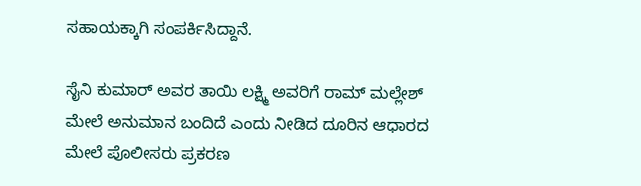ಸಹಾಯಕ್ಕಾಗಿ ಸಂಪರ್ಕಿಸಿದ್ದಾನೆ.

ಸೈನಿ ಕುಮಾರ್ ಅವರ ತಾಯಿ ಲಕ್ಷ್ಮಿ ಅವರಿಗೆ ರಾಮ್ ಮಲ್ಲೇಶ್ ಮೇಲೆ ಅನುಮಾನ ಬಂದಿದೆ ಎಂದು ನೀಡಿದ ದೂರಿನ ಆಧಾರದ ಮೇಲೆ ಪೊಲೀಸರು ಪ್ರಕರಣ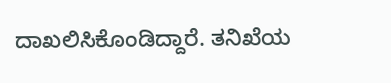ದಾಖಲಿಸಿಕೊಂಡಿದ್ದಾರೆ. ತನಿಖೆಯ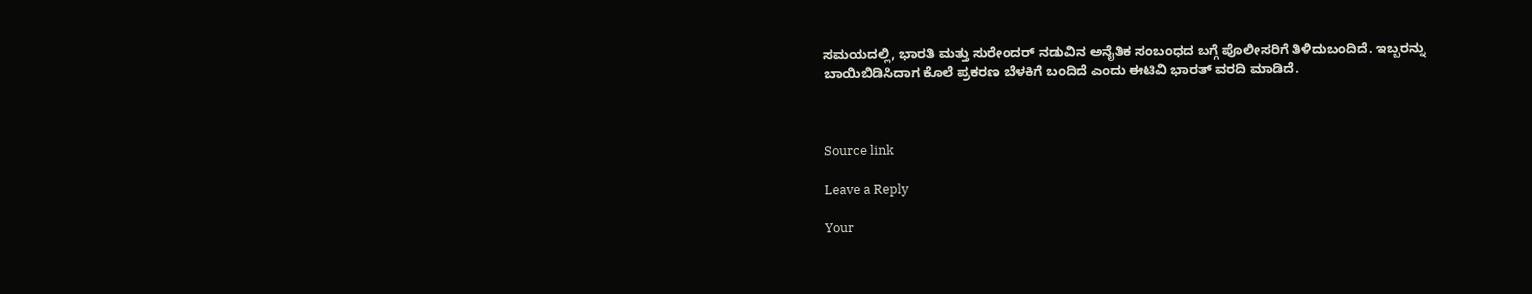ಸಮಯದಲ್ಲಿ, ಭಾರತಿ ಮತ್ತು ಸುರೇಂದರ್ ನಡುವಿನ ಅನೈತಿಕ ಸಂಬಂಧದ ಬಗ್ಗೆ ಪೊಲೀಸರಿಗೆ ತಿಳಿದುಬಂದಿದೆ. ಇಬ್ಬರನ್ನು ಬಾಯಿಬಿಡಿಸಿದಾಗ ಕೊಲೆ ಪ್ರಕರಣ ಬೆಳಕಿಗೆ ಬಂದಿದೆ ಎಂದು ಈಟಿವಿ ಭಾರತ್ ವರದಿ ಮಾಡಿದೆ.



Source link

Leave a Reply

Your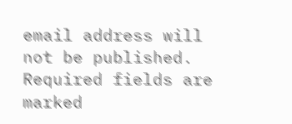email address will not be published. Required fields are marked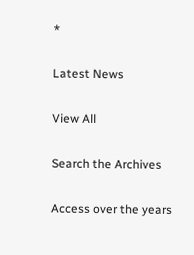*

Latest News

View All

Search the Archives

Access over the years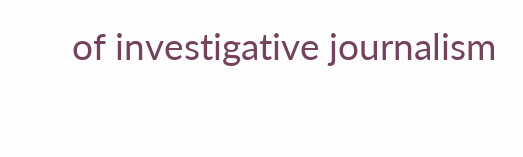of investigative journalism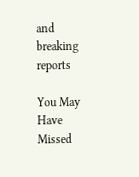and breaking reports

You May Have Missed